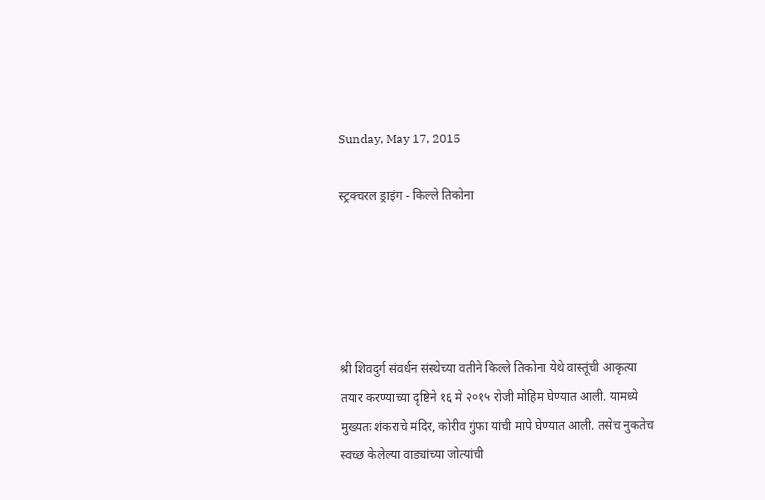Sunday, May 17, 2015

स्ट्रक्चरल ड्राइंग - किल्ले तिकोना





श्री शिवदुर्ग संवर्धन संस्थेच्या वतीने किल्ले तिकोना येथे वास्तूंची आकृत्या तयार करण्याच्या दृष्टिने १६ मे २०१५ रोजी मोहिम घेण्यात आली. यामध्ये मुख्यतः शंकराचे मंदिर, कोरीव गुंफा यांची मापे घेण्यात आली. तसेच नुकतेच स्वच्छ केलेल्या वाड्यांच्या जोत्यांची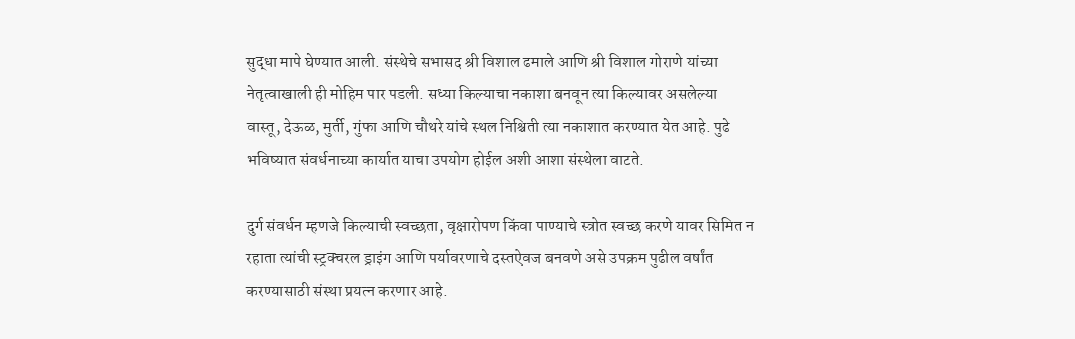सुद्धा मापे घेण्यात आली. संस्थेचे सभासद श्री विशाल ढमाले आणि श्री विशाल गोराणे यांच्या नेतृत्वाखाली ही मोहिम पार पडली. सध्या किल्याचा नकाशा बनवून त्या किल्यावर असलेल्या वास्तू, देऊळ, मुर्ती, गुंफा आणि चौथरे यांचे स्थल निश्चिती त्या नकाशात करण्यात येत आहे. पुढे भविष्यात संवर्धनाच्या कार्यात याचा उपयोग होईल अशी आशा संस्थेला वाटते.

दुर्ग संवर्धन म्हणजे किल्याची स्वच्छता, वृक्षारोपण किंवा पाण्याचे स्त्रोत स्वच्छ करणे यावर सिमित न रहाता त्यांची स्ट्रक्चरल ड्राइंग आणि पर्यावरणाचे दस्तऐवज बनवणे असे उपक्रम पुढील वर्षांत करण्यासाठी संस्था प्रयत्न करणार आहे.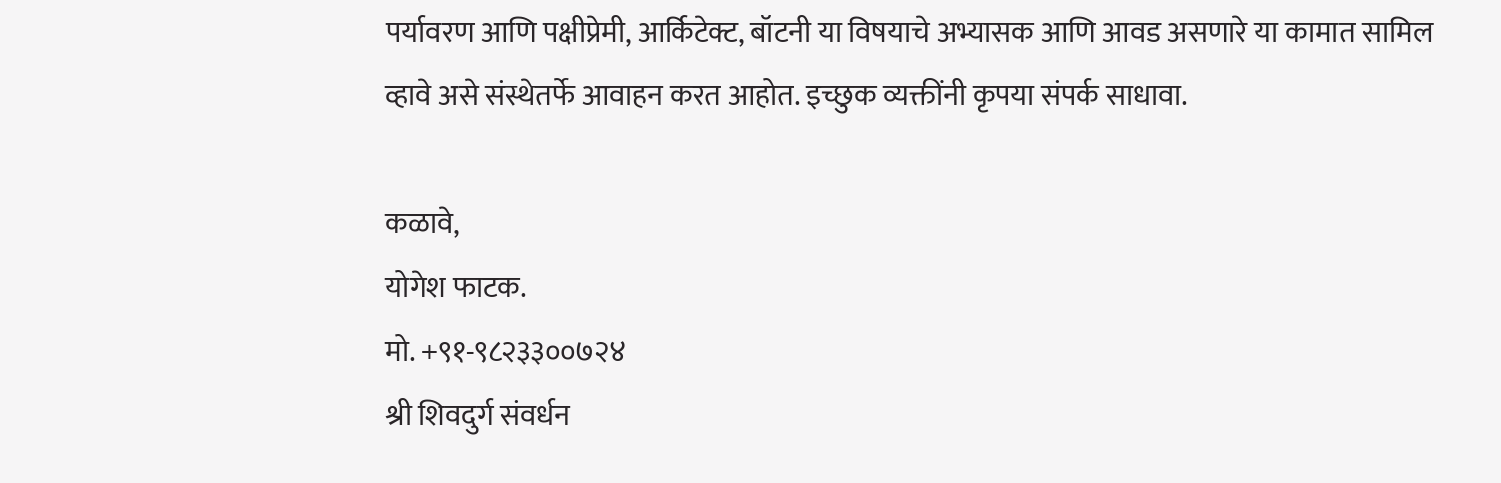पर्यावरण आणि पक्षीप्रेमी, आर्किटेक्ट, बॉटनी या विषयाचे अभ्यासक आणि आवड असणारे या कामात सामिल व्हावे असे संस्थेतर्फे आवाहन करत आहोत. इच्छुक व्यक्तींनी कृपया संपर्क साधावा.

कळावे,
योगेश फाटक.
मो. +९१-९८२३३००७२४
श्री शिवदुर्ग संवर्धन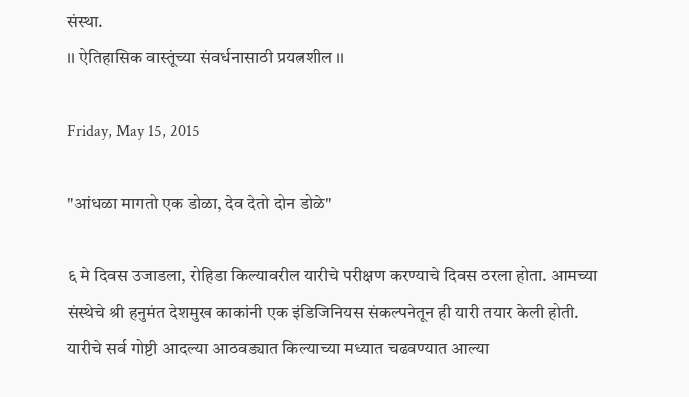संस्था.
।। ऐतिहासिक वास्तूंच्या संवर्धनासाठी प्रयत्नशील ।।

Friday, May 15, 2015

"आंधळा मागतो एक डोळा, देव देतो दोन डोळे"

६ मे दिवस उजाडला, रोहिडा किल्यावरील यारीचे परीक्षण करण्याचे दिवस ठरला होता. आमच्या संस्थेचे श्री हनुमंत देशमुख काकांनी एक इंडिजिनियस संकल्पनेतून ही यारी तयार केली होती.
यारीचे सर्व गोष्टी आदल्या आठवड्यात किल्याच्या मध्यात चढवण्यात आल्या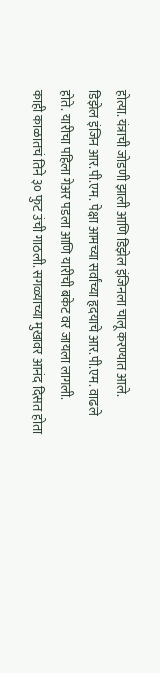होत्या. यंत्राची जोडणी झाली आणि डिझेल इंजिनला चालू करण्यात आले.
डिझेल इंजिन आर.पी.एम. पेक्षा आमच्या सर्वांच्या हृदयाचे आर.पी.एम. वाढले होते. यारीचा पहिला गेअर पडला आणि यारीची बकेट वर जायला लागली.
काही काळातचं तिने ३० फुट उंची गाठली. सगळ्याच्या मुखावर आनंद दिसत होता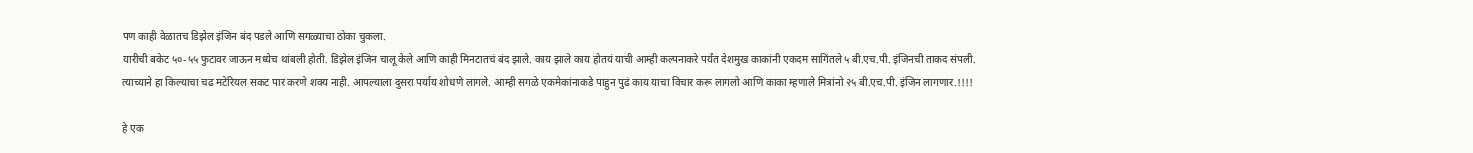पण काही वेळातच डिझेल इंजिन बंद पडले आणि सगळ्याचा ठोका चुकला.
यारीची बकेट ५०-५५ फुटावर जाऊन मध्येच थांबली होती. डिझेल इंजिन चालू केले आणि काही मिनटातचं बंद झाले. काय झाले काय होतयं याची आम्ही कल्पनाकरे पर्यंत देशमुख काकांनी एकदम सागिंतले ५ बी.एच.पी. इंजिनची ताकद संपली.
त्याच्याने हा किल्याचा चढ मटेरियल सकट पार करणे शक्य नाही. आपल्याला दुसरा पर्याय शोधणे लागले. आम्ही सगळे एकमेकांनाकडे पाहुन पुढं काय याचा विचार करू लागलो आणि काका म्हणाले मित्रांनो २५ बी.एच.पी. इंजिन लागणार.!!!!

हे एक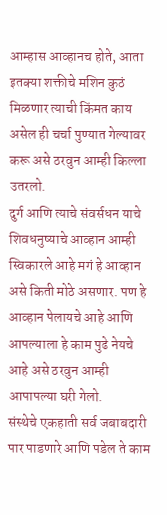आम्हास आव्हानच होते, आता इतक्या शक्तीचे मशिन कुठं मिळणार त्याची किंमत काय असेल ही चर्चा पुण्यात गेल्यावर करू असे ठरवुन आम्ही किल्ला उतरलो.
दुर्ग आणि त्याचे संवर्सधन याचे शिवधनुष्याचे आव्हान आम्ही स्विकारले आहे मगं हे आव्हान असे किती मोठे असणार. पण हे आव्हान पेलायचे आहे आणि आपल्याला हे काम पुढे नेयचे आहे असे ठरवुन आम्ही आपापल्या घरी गेलो.
संस्थेचे एकहाती सर्व जबाबदारी पार पाडणारे आणि पडेल ते काम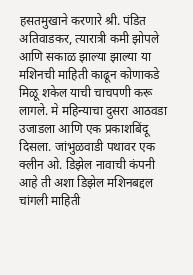हसतमुखाने करणारे श्री. पंडित अतिवाडकर, त्यारात्री कमी झोपले आणि सकाळ झाल्या झाल्या या मशिनची माहिती काढून कोणाकडे मिळू शकेल याची चाचपणी करू लागले. मे महिन्याचा दुसरा आठवडा उजाडला आणि एक प्रकाशबिंदू दिसला. जांभुळवाडी पथावर एक क्लीन ओ. डिझेल नावाची कंपनी आहे ती अशा डिझेल मशिनबद्दल चांगली माहिती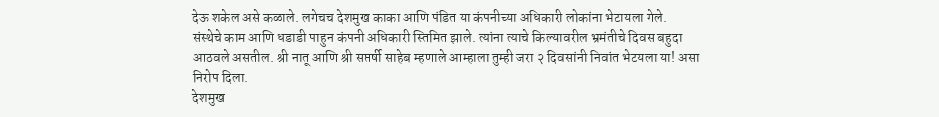देऊ शकेल असे कळाले. लगेचच देशमुख काका आणि पंडित या कंपनीच्या अधिकारी लोकांना भेटायला गेले.
संस्थेचे काम आणि धडाडी पाहुन कंपनी अधिकारी स्तिमित झाले. त्यांना त्याचे किल्यावरील भ्रमंतीचे दिवस बहुदा आठवले असतील. श्री नातू आणि श्री सप्तर्षी साहेब म्हणाले आम्हाला तुम्ही जरा २ दिवसांनी निवांत भेटयला या! असा निरोप दिला.
देशमुख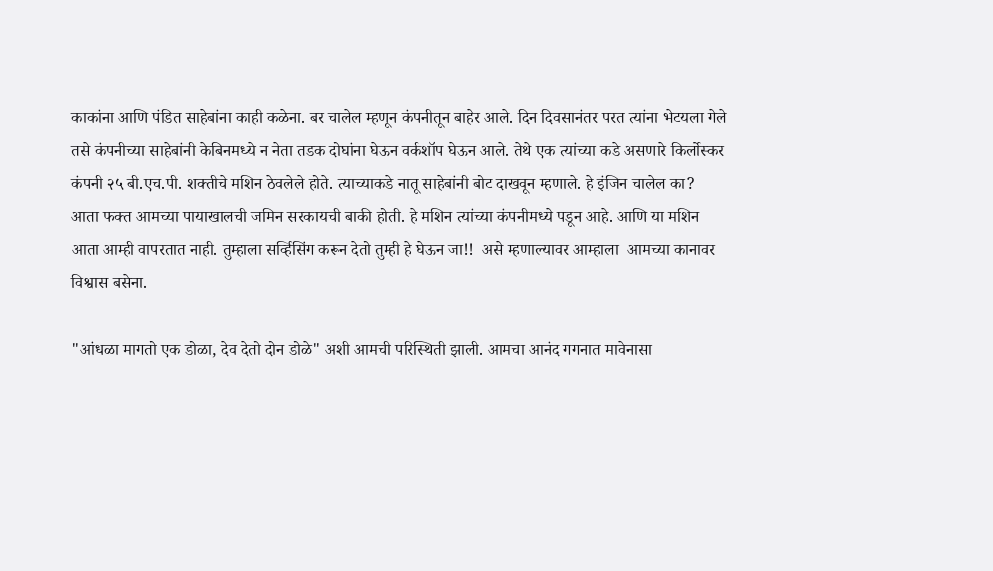काकांना आणि पंडित साहेबांना काही कळेना. बर चालेल म्हणून कंपनीतून बाहेर आले. दिन दिवसानंतर परत त्यांना भेटयला गेले तसे कंपनीच्या साहेबांनी केबिनमध्ये न नेता तडक दोघांना घेऊन वर्कशॉप घेऊन आले. तेथे एक त्यांच्या कडे असणारे किर्लोस्कर कंपनी २५ बी.एच.पी. शक्तीचे मशिन ठेवलेले होते. त्याच्याकडे नातू साहेबांनी बोट दाखवून म्हणाले. हे इंजिन चालेल का?
आता फक्त आमच्या पायाखालची जमिन सरकायची बाकी होती. हे मशिन त्यांच्या कंपनीमध्ये पडून आहे. आणि या मशिन आता आम्ही वापरतात नाही. तुम्हाला सर्व्हिसिंग करून देतो तुम्ही हे घेऊन जा!!  असे म्हणाल्यावर आम्हाला  आमच्या कानावर विश्वास बसेना.

"आंधळा मागतो एक डोळा, देव देतो दोन डोळे" अशी आमची परिस्थिती झाली. आमचा आनंद गगनात मावेनासा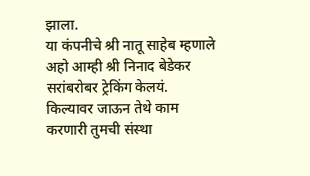झाला.
या कंपनीचे श्री नातू साहेब म्हणाले अहो आम्ही श्री निनाद बेडेकर सरांबरोबर ट्रेकिंग केलयं. किल्यावर जाऊन तेथे काम करणारी तुमची संस्था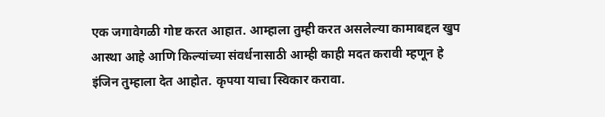एक जगावेगळी गोष्ट करत आहात. आम्हाला तुम्ही करत असलेल्या कामाबद्दल खुप आस्था आहे आणि किल्यांच्या संवर्धनासाठी आम्ही काही मदत करावी म्हणून हे इंजिन तुम्हाला देत आहोत. कृपया याचा स्विकार करावा.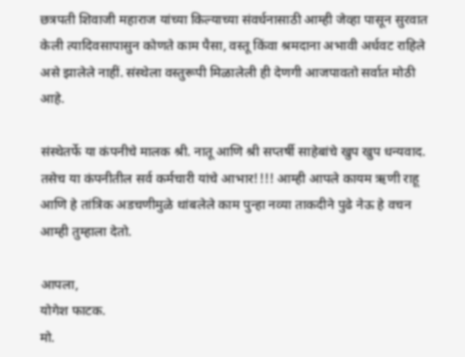छत्रपती शिवाजी महाराज यांच्या किल्याच्या संवर्धनासाठी आम्ही जेव्हा पासून सुरवात केली त्यादिवसापासुन कोणते काम पैसा, वस्तू किंवा श्रमदाना अभावी अर्धवट राहिले असे झालेले नाहीं. संस्थेला वस्तुरूपी मिळालेली ही देणगी आजपावतो सर्वात मोठी आहे.

संस्थेतर्फे या कंपनीचे मालक श्री. नातू आणि श्री सप्तर्षी साहेबांचे खुप खुप धन्यवाद. तसेच या कंपनीतील सर्व कर्मचारी यांचे आभार!!!! आम्ही आपले कायम ऋणी राहू आणि हे तांत्रिक अडचणीमुळे थांबलेले काम पुन्हा नव्या ताकदीने पुढे नेऊ हे वचन आम्ही तुम्हाला देतो.

आपला,
योगेश फाटक.
मो.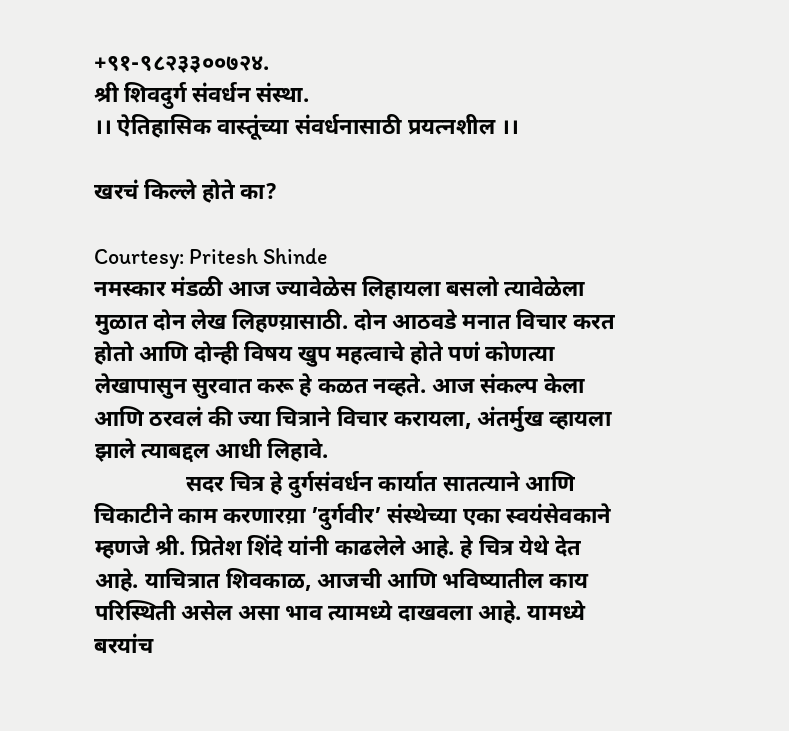+९१-९८२३३००७२४.
श्री शिवदुर्ग संवर्धन संस्था.
।। ऐतिहासिक वास्तूंच्या संवर्धनासाठी प्रयत्नशील ।।

खरचं किल्ले होते का?

Courtesy: Pritesh Shinde
नमस्कार मंडळी आज ज्यावेळेस लिहायला बसलो त्यावेळेला मुळात दोन लेख लिहण्य़ासाठी. दोन आठवडे मनात विचार करत होतो आणि दोन्ही विषय खुप महत्वाचे होते पणं कोणत्या लेखापासुन सुरवात करू हे कळत नव्हते. आज संकल्प केला आणि ठरवलं की ज्या चित्राने विचार करायला, अंतर्मुख व्हायला झाले त्याबद्दल आधी लिहावे.
                सदर चित्र हे दुर्गसंवर्धन कार्यात सातत्याने आणि चिकाटीने काम करणारय़ा ’दुर्गवीर’ संस्थेच्या एका स्वयंसेवकाने म्हणजे श्री. प्रितेश शिंदे यांनी काढलेले आहे. हे चित्र येथे देत आहे. याचित्रात शिवकाळ, आजची आणि भविष्यातील काय परिस्थिती असेल असा भाव त्यामध्ये दाखवला आहे. यामध्ये बरयांच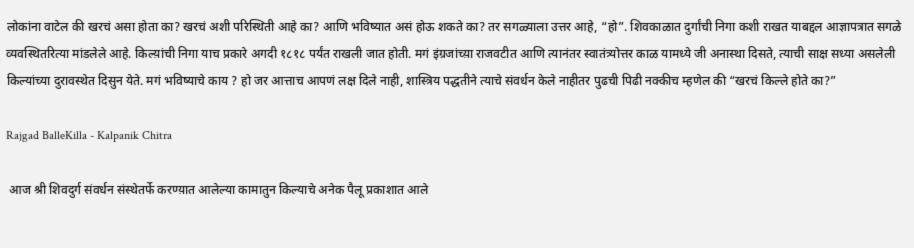लोकांना वाटेल की खरचं असा होता का? खरचं अशी परिस्थिती आहे का? आणि भविष्यात असं होऊ शकते का? तर सगळ्याला उत्तर आहे, “हो”. शिवकाळात दुर्गांची निगा कशी राखत याबद्दल आज्ञापत्रात सगळे व्यवस्थितरित्या मांडलेले आहे. किल्य़ांची निगा याच प्रकारे अगदी १८१८ पर्यंत राखली जात होती. मगं इंग्रजांच्य़ा राजवटीत आणि त्यानंतर स्वातंत्र्योत्तर काळ यामध्ये जी अनास्था दिसते, त्याची साक्ष सध्या असलेली किल्यांच्या दुरावस्थेत दिसुन येते. मगं भविष्याचे काय ? हो जर आत्ताच आपणं लक्ष दिले नाही, शास्त्रिय पद्धतीने त्याचे संवर्धन केले नाहीतर पुढची पिढी नक्कीच म्हणेल की “खरचं किल्ले होते का?”

Rajgad BalleKilla - Kalpanik Chitra

 आज श्री शिवदुर्ग संवर्धन संस्थेतर्फे करण्य़ात आलेल्या कामातुन किल्याचे अनेक पैलू प्रकाशात आले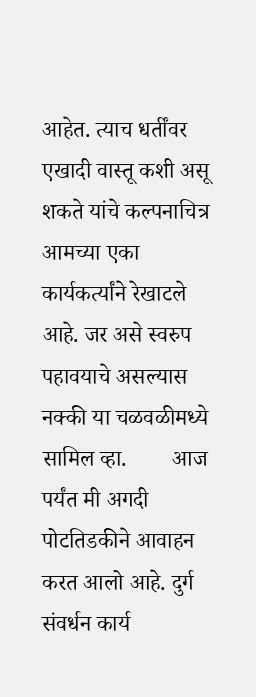आहेत. त्याच धर्तींवर एखादी वास्तू कशी असू शकते यांचे कल्पनाचित्र आमच्या एका कार्यकर्त्यांने रेखाटले आहे. जर असे स्वरुप पहावयाचे असल्यास नक्की या चळवळीमध्ये सामिल व्हा.        आज पर्यंत मी अगदी पोटतिडकीने आवाहन करत आलो आहे. दुर्ग संवर्धन कार्य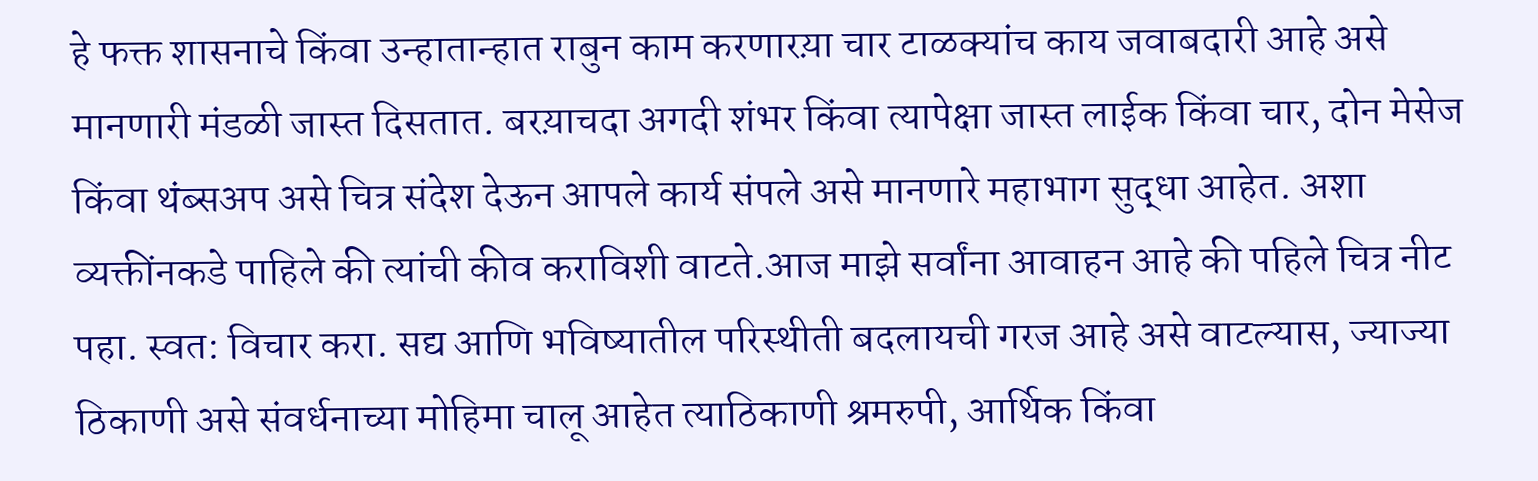हे फक्त शासनाचे किंवा उन्हातान्हात राबुन काम करणारय़ा चार टाळक्यांच काय जवाबदारी आहे असे मानणारी मंडळी जास्त दिसतात. बरय़ाचदा अगदी शंभर किंवा त्यापेक्षा जास्त लाईक किंवा चार, दोन मेसेज किंवा थंब्सअप असे चित्र संदेश देऊन आपले कार्य संपले असे मानणारे महाभाग सुद्धा आहेत. अशा व्यक्तींनकडे पाहिले की त्यांची कीव कराविशी वाटते.आज माझे सर्वांना आवाहन आहे की पहिले चित्र नीट पहा. स्वत: विचार करा. सद्य आणि भविष्यातील परिस्थीती बदलायची गरज आहे असे वाटल्यास, ज्याज्या ठिकाणी असे संवर्धनाच्या मोहिमा चालू आहेत त्याठिकाणी श्रमरुपी, आर्थिक किंवा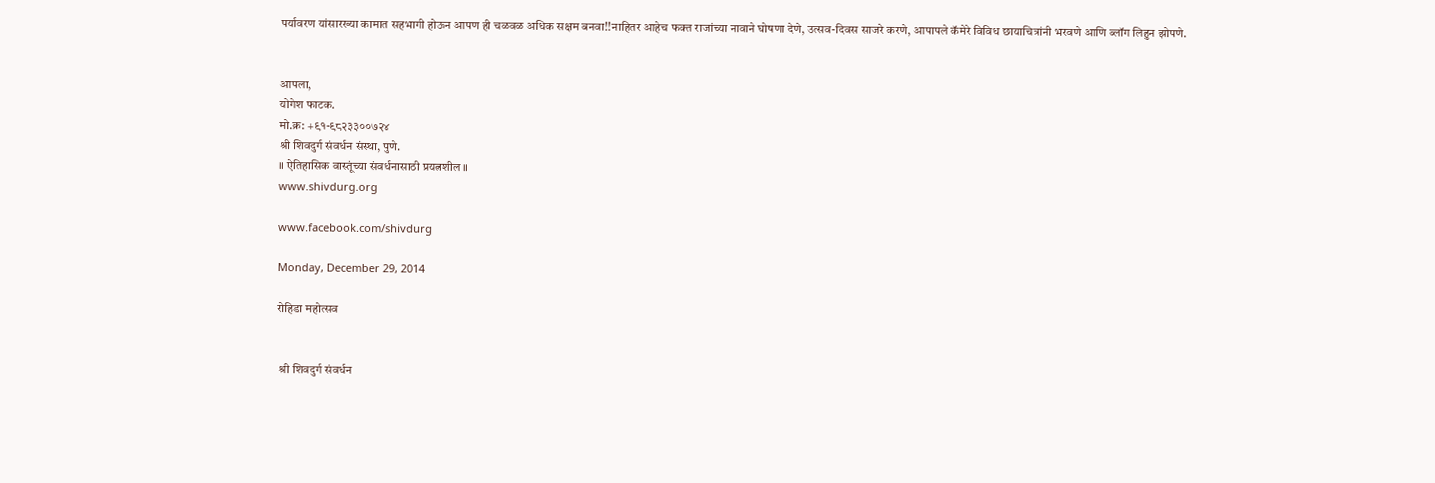पर्यावरण यांसारख्या कामात सहभागी होऊन आपण ही चळवळ अधिक सक्षम बनवा!!नाहितर आहेच फक्त राजांच्या नावाने घोषणा देणे, उत्सव-दिवस साजरे करणे, आपापले कॅमेरे विविध छायाचित्रांनी भरवणे आणि ब्लॉग लिहुन झोपणे.


आपला,
योगेश फाटक.
मो.क्र: +९१-९८२३३००७२४
श्री शिवदुर्ग संवर्धन संस्था, पुणे.
॥ ऐतिहासिक वास्तूंच्या संवर्धनासाठी प्रयत्नशील ॥
www.shivdurg.org

www.facebook.com/shivdurg

Monday, December 29, 2014

रोहिडा महोत्सव


 श्री शिवदुर्ग संवर्धन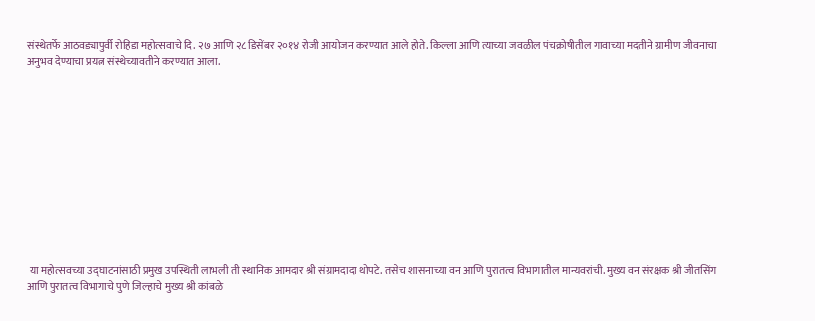संस्थेतर्फे आठवड्यापुर्वी रोहिडा महोत्सवाचे दि. २७ आणि २८ डिसेंबर २०१४ रोजी आयोजन करण्यात आले होते. किल्ला आणि त्याच्या जवळील पंचक्रोषीतील गावाच्या मदतीने ग्रामीण जीवनाचा अनुभव देण्याचा प्रयत्न संस्थेच्यावतीने करण्यात आला.












 या महोत्सवच्या उद्घाटनांसाठी प्रमुख उपस्थिती लाभली ती स्थानिक आमदार श्री संग्रामदादा थोपटे. तसेच शासनाच्या वन आणि पुरातत्व विभागातील मान्यवरांची. मुख्य वन संरक्षक श्री जीतसिंग आणि पुरातत्व विभागाचे पुणे जिल्हाचे मुख्य श्री कांबळे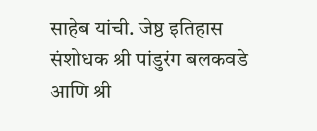साहेब यांची. जेष्ठ इतिहास संशोधक श्री पांडुरंग बलकवडे आणि श्री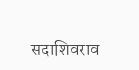सदाशिवराव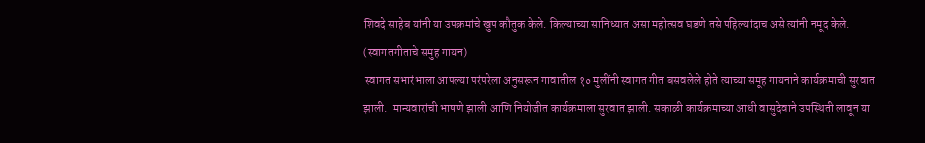शिवदे साहेब यांनी या उपक्रमांचे खुप कौतुक केले. किल्याच्या सानिध्यात असा महोत्सव घडणे तसे पहिल्यांदाच असे त्यांनी नमूद केले.
(स्वागतगीताचे समुह गायन)
 स्वागत सभारंभाला आपल्या परंपरेला अनुसरून गावातील १० मुलींनी स्वागत गीत बसवलेले होते त्याच्या समूह गायनाने कार्यक्रमाची सुरवात झाली.  मान्यवारांची भाषणे झाली आणि नियोजीत कार्यक्रमाला सुरवात झाली. सकाळी कार्यक्रमाच्या आधी वासुदेवाने उपस्थिती लावून या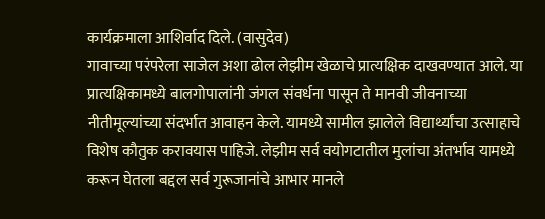कार्यक्रमाला आशिर्वाद दिले. (वासुदेव)
गावाच्या परंपरेला साजेल अशा ढोल लेझीम खेळाचे प्रात्यक्षिक दाखवण्यात आले. या प्रात्यक्षिकामध्ये बालगोपालांनी जंगल संवर्धना पासून ते मानवी जीवनाच्या नीतीमूल्यांच्या संदर्भात आवाहन केले. यामध्ये सामील झालेले विद्यार्थ्यांचा उत्साहाचे विशेष कौतुक करावयास पाहिजे. लेझीम सर्व वयोगटातील मुलांचा अंतर्भाव यामध्ये करून घेतला बद्दल सर्व गुरूजानांचे आभार मानले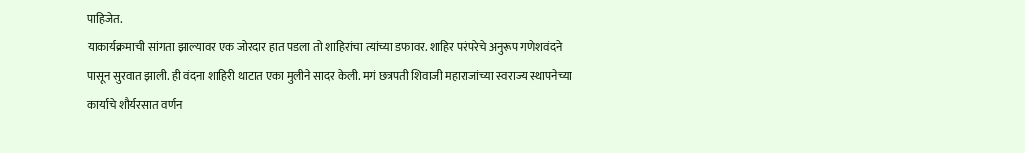पाहिजेत.
याकार्यक्रमाची सांगता झाल्यावर एक जोरदार हात पडला तो शाहिरांचा त्यांच्या डफावर. शाहिर परंपरेचे अनुरूप गणेशवंदने पासून सुरवात झाली. ही वंदना शाहिरी थाटात एका मुलीने सादर केली. मगं छत्रपती शिवाजी महाराजांच्या स्वराज्य स्थापनेच्या कार्याचे शौर्यरसात वर्णन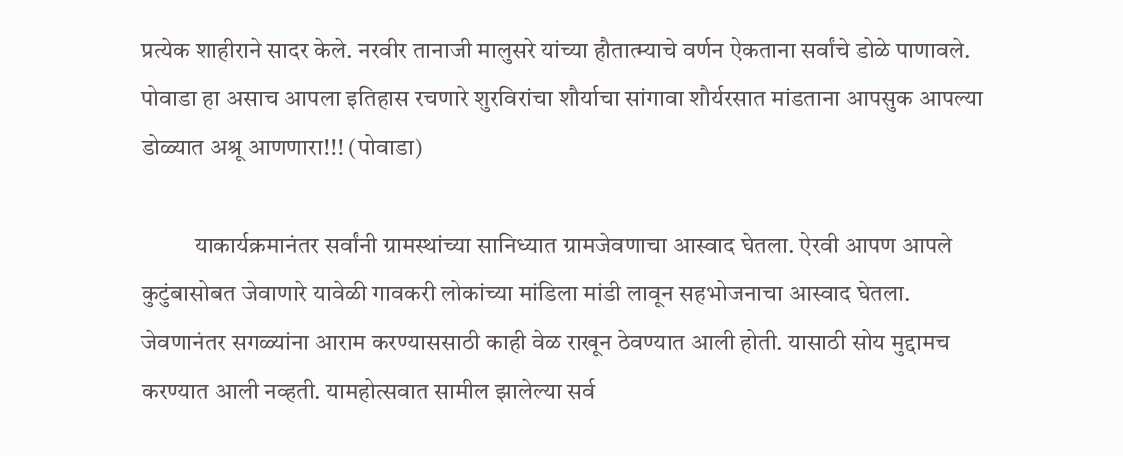प्रत्येक शाहीराने सादर केले. नरवीर तानाजी मालुसरे यांच्या हौतात्म्याचे वर्णन ऐकताना सर्वांचे डोळे पाणावले. पोवाडा हा असाच आपला इतिहास रचणारे शुरविरांचा शौर्याचा सांगावा शौर्यरसात मांडताना आपसुक आपल्या डोळ्यात अश्रू आणणारा!!! (पोवाडा)

           याकार्यक्रमानंतर सर्वांनी ग्रामस्थांच्या सानिध्यात ग्रामजेवणाचा आस्वाद घेतला. ऐरवी आपण आपले कुटुंबासोबत जेवाणारे यावेळी गावकरी लोकांच्या मांडिला मांडी लावून सहभोजनाचा आस्वाद घेतला. जेवणानंतर सगळ्यांना आराम करण्याससाठी काही वेळ राखून ठेवण्यात आली होती. यासाठी सोय मुद्दामच करण्यात आली नव्हती. यामहोत्सवात सामील झालेल्या सर्व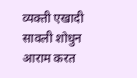व्यक्ती एखादी सावली शोधुन आराम करत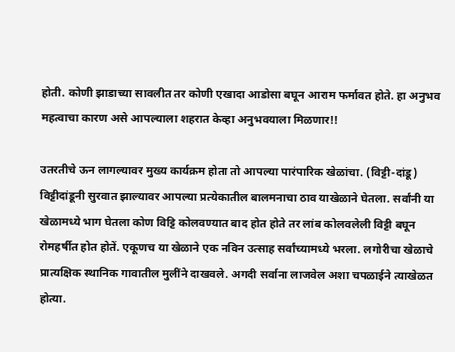होती. कोणी झाडाच्या सावलीत तर कोणी एखादा आडोसा बघून आराम फर्मावत होते. हा अनुभव महत्वाचा कारण असे आपल्याला शहरात केव्हा अनुभवयाला मिळणार!!

उतरतीचे ऊन लागल्यावर मुख्य कार्यक्रम होता तो आपल्या पारंपारिक खेळांचा. (विट्टी-दांडू) विट्टीदांडूनी सुरवात झाल्यावर आपल्या प्रत्येकातील बालमनाचा ठाव याखेळाने घेतला. सर्वांनी या खेळामध्ये भाग घेतला कोण विट्टि कोलवण्यात बाद होत होते तर लांब कोलवलेली विट्टी बघून रोमहर्षीत होत होतें. एकूणच या खेळाने एक नविन उत्साह सर्वांच्यामध्ये भरला. लगोरीचा खेळाचे प्रात्यक्षिक स्थानिक गावातील मुलींने दाखवले. अगदी सर्वाना लाजवेल अशा चपळाईने त्याखेळत होत्या.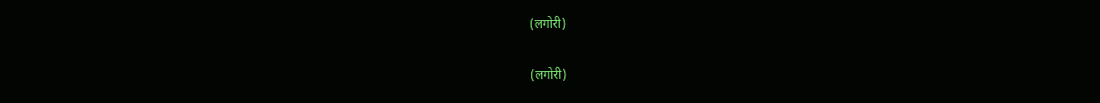(लगोरी)

(लगोरी)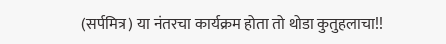(सर्पमित्र) या नंतरचा कार्यक्रम होता तो थोडा कुतुहलाचा!!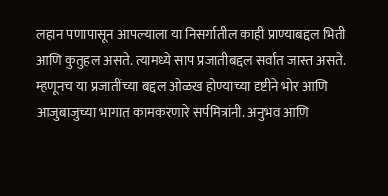लहान पणापासून आपल्याला या निसर्गातील काही प्राण्याबद्दल भिती आणि कुतुहल असते. त्यामध्ये साप प्रजातीबद्दल सर्वात जास्त असते. म्हणूनच या प्रजातींच्या बद्दल ओळख होण्याच्या दृष्टीने भोर आणि आजुबाजुच्या भागात कामकरणारे सर्पमित्रांनी. अनुभव आणि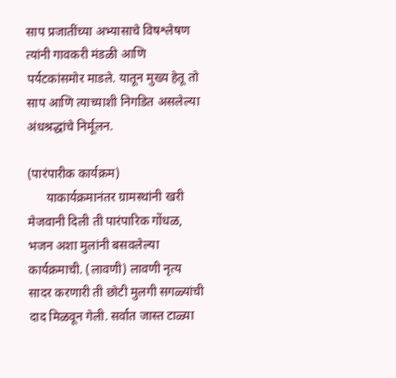साप प्रजातींच्या अभ्यासाचे विषश्लेषण त्यांनी गावकरी मंडळी आणि पर्यटकांसमोर माडले. यातून मुख्य हेतू तो साप आणि त्याच्याशी निगडित असलेल्या अंधश्रद्धांचे निर्मूलन.

(पारंपारीक कार्यक्रम)
      याकार्यक्रमानंतर ग्रामस्थांनी खरी मेजवानी दिली ती पारंपारिक गोंधळ, भजन अशा मुलांनी बसवलेल्या कार्यक्रमाची. (लावणी) लावणी नृत्य सादर करणारी ती छोटी मुलगी सगळ्यांची दाद मिळवून गेली. सर्वात जास्त टाळ्या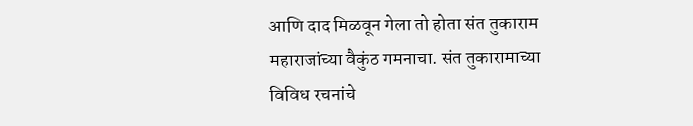आणि दाद मिळवून गेला तो होता संत तुकाराम महाराजांच्या वैकुंठ गमनाचा. संत तुकारामाच्या विविध रचनांचे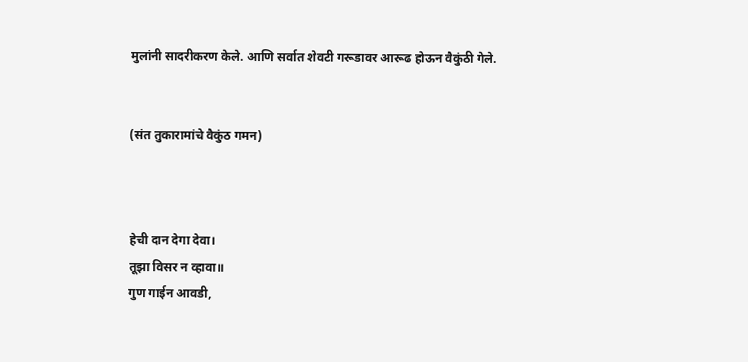मुलांनी सादरीकरण केले. आणि सर्वात शेवटी गरूडावर आरूढ होऊन वैकुंठी गेले.


(संत तुकारामांचे वैकुंठ गमन)



हेची दान देगा देवा।
तूझा विसर न व्हावा॥
गुण गाईन आवडी,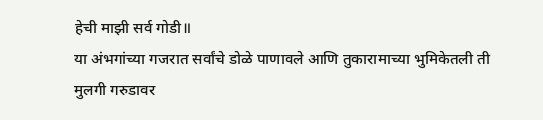हेची माझी सर्व गोडी॥
या अंभगांच्या गजरात सर्वांचे डोळे पाणावले आणि तुकारामाच्या भुमिकेतली ती मुलगी गरुडावर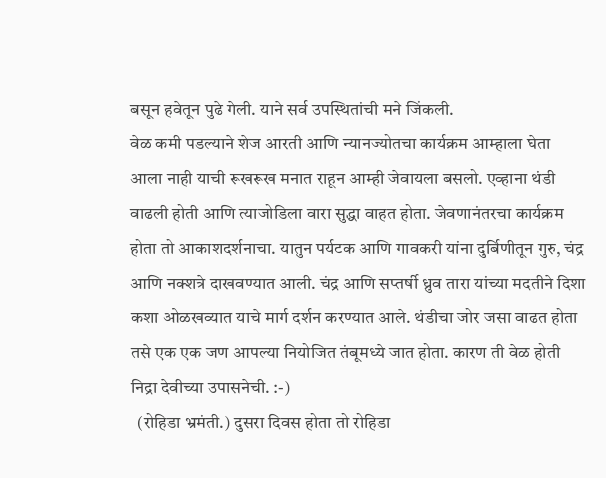बसून हवेतून पुढे गेली. याने सर्व उपस्थितांची मने जिंकली.
वेळ कमी पडल्याने शेज आरती आणि न्यानज्योतचा कार्यक्रम आम्हाला घेता आला नाही याची रूखरूख मनात राहून आम्ही जेवायला बसलो. एव्हाना थंडी वाढली होती आणि त्याजोडिला वारा सुद्धा वाहत होता. जेवणानंतरचा कार्यक्रम होता तो आकाशदर्शनाचा. यातुन पर्यटक आणि गावकरी यांना दुर्बिणीतून गुरु, चंद्र आणि नक्शत्रे दाखवण्यात आली. चंद्र आणि सप्तर्षी ध्रुव तारा यांच्या मदतीने दिशा कशा ओळखव्यात याचे मार्ग दर्शन करण्यात आले. थंडीचा जोर जसा वाढत होता तसे एक एक जण आपल्या नियोजित तंबूमध्ये जात होता. कारण ती वेळ होती निद्रा देवीच्या उपासनेची. :-)
  (रोहिडा भ्रमंती.) दुसरा दिवस होता तो रोहिडा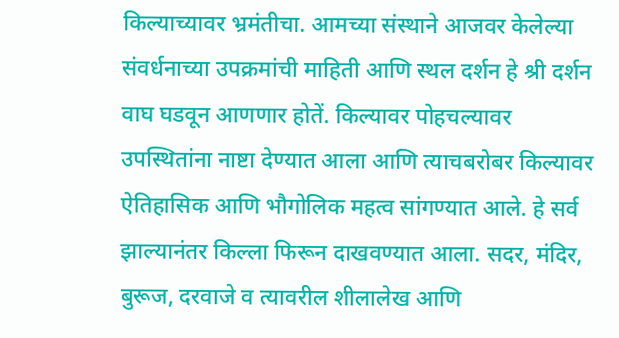किल्याच्यावर भ्रमंतीचा. आमच्या संस्थाने आजवर केलेल्या संवर्धनाच्या उपक्रमांची माहिती आणि स्थल दर्शन हे श्री दर्शन वाघ घडवून आणणार होतें. किल्यावर पोहचल्यावर उपस्थितांना नाष्टा देण्यात आला आणि त्याचबरोबर किल्यावर ऐतिहासिक आणि भौगोलिक महत्व सांगण्यात आले. हे सर्व झाल्यानंतर किल्ला फिरून दाखवण्यात आला. सदर, मंदिर, बुरूज, दरवाजे व त्यावरील शीलालेख आणि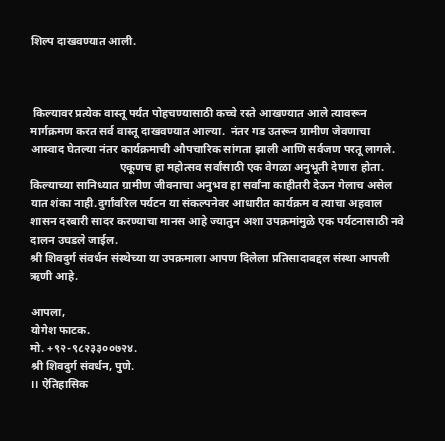शिल्प दाखवण्यात आली.



 किल्यावर प्रत्येक वास्तू पर्यंत पोहचण्यासाठी कच्चे रस्ते आखण्यात आले त्यावरून मार्गक्रमण करत सर्व वास्तू दाखवण्यात आल्या.  नंतर गड उतरून ग्रामीण जेवणाचा आस्वाद घेतल्या नंतर कार्यक्रमाची औपचारिक सांगता झाली आणि सर्वजण परतू लागले.
                               एकूणच हा महोत्सव सर्वांसाठी एक वेगळा अनुभूती देणारा होता. किल्याच्या सानिध्यात ग्रामीण जीवनाचा अनुभव हा सर्वांना काहीतरी देऊन गेलाच असेल यात शंका नाही.दुर्गांवरिल पर्यटन या संकल्पनेवर आधारीत कार्यक्रम व त्याचा अहवाल शासन दरबारी सादर करण्याचा मानस आहे ज्यातुन अशा उपक्रमांमुळे एक पर्यटनासाठी नवे दालन उघडले जाईल.
श्री शिवदुर्ग संवर्धन संस्थेच्या या उपक्रमाला आपण दिलेला प्रतिसादाबद्दल संस्था आपली ऋणी आहे.

आपला,
योगेश फाटक.
मो. +९२-९८२३३००७२४.
श्री शिवदुर्ग संवर्धन, पुणे.
।। ऐतिहासिक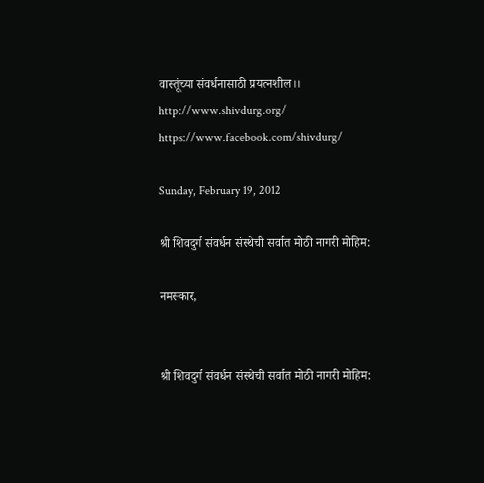वास्तूंच्या संवर्धनासाठी प्रयत्नशील।।
http://www.shivdurg.org/
https://www.facebook.com/shivdurg/

Sunday, February 19, 2012

श्री शिवदुर्ग संवर्धन संस्थेची सर्वात मोठी नागरी मोहिम:

नमस्कार,


श्री शिवदुर्ग संवर्धन संस्थेची सर्वात मोठी नागरी मोहिम: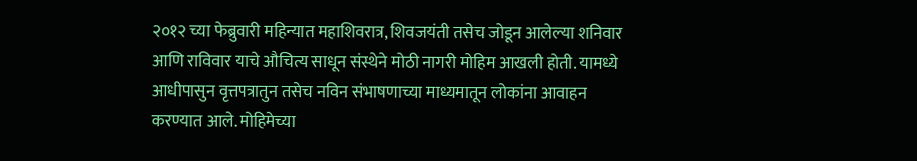२०१२ च्या फेब्रुवारी महिन्यात महाशिवरात्र, शिवजयंती तसेच जोडून आलेल्या शनिवार आणि राविवार याचे औचित्य साधून संस्थेने मोठी नागरी मोहिम आखली होती. यामध्ये आधीपासुन वृत्तपत्रातुन तसेच नविन संभाषणाच्या माध्यमातून लोकांना आवाहन करण्यात आले. मोहिमेच्या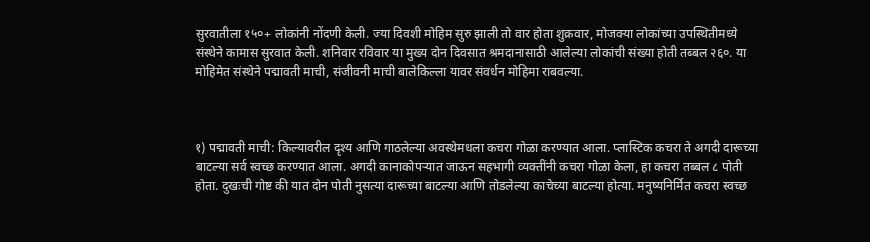सुरवातीला १५०+ लोकांनी नोंदणी केली. ज्या दिवशी मोहिम सुरु झाली तो वार होता शुक्रवार, मोजक्या लोकांच्या उपस्थितीमध्ये संस्थेने कामास सुरवात केली. शनिवार रविवार या मुख्य दोन दिवसात श्रमदानासाठी आलेल्या लोकांची संख्या होती तब्बल २६०. या मोहिमेत संस्थेने पद्मावती माची, संजीवनी माची बालेकिल्ला यावर संवर्धन मोहिमा राबवल्या.



१) पद्मावती माची: किल्यावरील दृश्य आणि गाठलेल्या अवस्थेमधला कचरा गोळा करण्यात आला. प्लास्टिक कचरा ते अगदी दारूच्या बाटल्या सर्व स्वच्छ करण्यात आला. अगदी कानाकोपऱ्यात जाऊन सहभागी व्यक्तींनी कचरा गोळा केला, हा कचरा तब्बल ८ पोती होता. दुखःची गोष्ट की यात दोन पोती नुसत्या दारूच्या बाटल्या आणि तोडलेल्या काचेच्या बाटल्या होत्या. मनुष्यनिर्मित कचरा स्वच्छ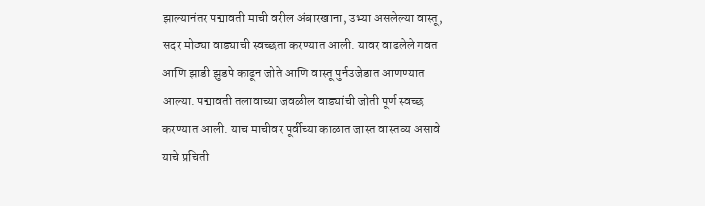झाल्यानंतर पद्मावती माची वरील अंबारखाना, उभ्या असलेल्या वास्तू, सदर मोठ्या वाड्याची स्वच्छता करण्यात आली. यावर वाढलेले गवत आणि झाडी झुडपे काढून जोते आणि वास्तू पुर्नउजेडात आणण्यात आल्या. पद्मावती तलावाच्या जवळील वाड्यांची जोती पूर्ण स्वच्छ करण्यात आली. याच माचीवर पूर्वीच्या काळात जास्त वास्तव्य असावे याचे प्रचिती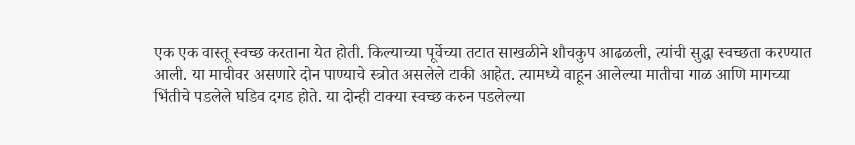एक एक वास्तू स्वच्छ करताना येत होती. किल्याच्या पूर्वेच्या तटात साखळीने शौचकुप आढळली, त्यांची सुद्धा स्वच्छता करण्यात आली. या माचीवर असणारे दोन पाण्याचे स्त्रोत असलेले टाकी आहेत. त्यामध्ये वाहून आलेल्या मातीचा गाळ आणि मागच्या भिंतीचे पडलेले घडिव दगड होते. या दोन्ही टाक्या स्वच्छ करुन पडलेल्या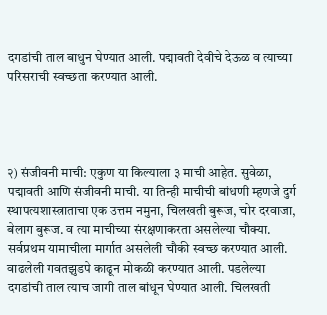दगडांची ताल बाधुन घेण्यात आली. पद्मावती देवीचे देऊळ व त्याच्या परिसराची स्वच्छता करण्यात आली.




२) संजीवनी माची: एकुण या किल्याला ३ माची आहेत. सुवेळा, पद्मावती आणि संजीवनी माची. या तिन्ही माचीची बांधणी म्हणजे दुर्ग स्थापत्यशास्त्राताचा एक उत्तम नमुना, चिलखती बुरूज, चोर दरवाजा, बेलाग बुरूज. व त्या माचीच्या संरक्षणाकरता असलेल्या चौक्या. सर्वप्रथम यामाचीला मार्गात असलेली चौकी स्वच्छ करण्यात आली. वाढलेली गवतझुडपे काढून मोकळी करण्यात आली. पडलेल्या दगडांची ताल त्याच जागी ताल बांधून घेण्यात आली. चिलखती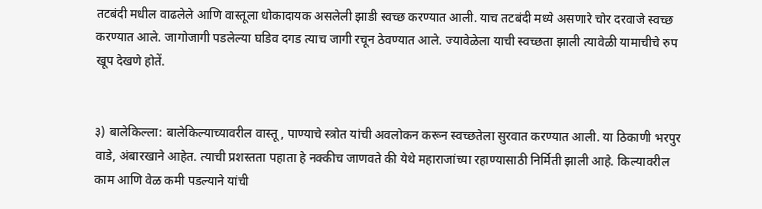तटबंदी मधील वाढलेले आणि वास्तूला धोकादायक असलेली झाडी स्वच्छ करण्यात आली. याच तटबंदी मध्ये असणारे चोर दरवाजे स्वच्छ करण्यात आले. जागोजागी पडलेल्या घडिव दगड त्याच जागी रचून ठेवण्यात आले. ज्यावेळेला याची स्वच्छता झाली त्यावेळी यामाचीचे रुप खूप देखणे होतें.


३) बालेकिल्ला: बालेकिल्याच्यावरील वास्तू, पाण्याचे स्त्रोत यांची अवलोकन करून स्वच्छतेला सुरवात करण्यात आली. या ठिकाणी भरपुर वाडे, अंबारखाने आहेत. त्याची प्रशस्तता पहाता हे नक्कीच जाणवते की येथे महाराजांच्या रहाण्यासाठी निर्मिती झाली आहे. किल्यावरील काम आणि वेळ कमी पडल्याने यांची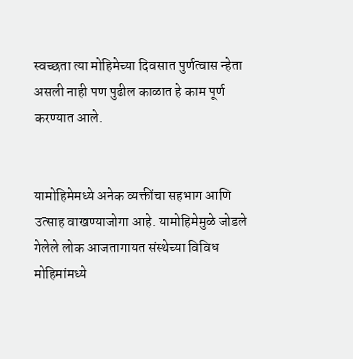स्वच्छता त्या मोहिमेच्या दिवसात पुर्णत्वास न्हेता असली नाही पण पुढील काळात हे काम पूर्ण करण्यात आले.


यामोहिमेमध्ये अनेक व्यक्तींचा सहभाग आणि उत्साह वाखण्याजोगा आहे. यामोहिमेमुळे जोडले गेलेले लोक आजतागायत संस्थेच्या विविध मोहिमांमध्ये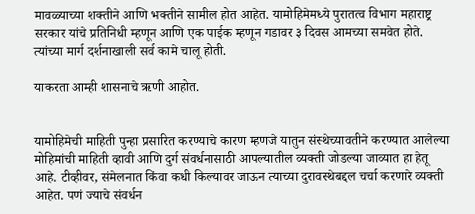मावळ्याच्या शक्तीने आणि भक्तीने सामील होत आहेत. यामोहिमेमध्ये पुरातत्व विभाग महाराष्ट्र सरकार यांचे प्रतिनिधी म्हणून आणि एक पाईक म्हणून गडावर ३ दिवस आमच्या समवेत होते. त्यांच्या मार्ग दर्शनाखाली सर्व कामे चालू होती.

याकरता आम्ही शासनाचे ऋणी आहोत.


यामोहिमेची माहिती पुन्हा प्रसारित करण्याचे कारण म्हणजे यातुन संस्थेच्यावतीने करण्यात आलेल्या मोहिमांची माहिती व्हावी आणि दुर्ग संवर्धनासाठी आपल्यातील व्यक्ती जोडल्या जाव्यात हा हेतू आहे. टीव्हीवर, संमेलनात किंवा कधी किल्यावर जाऊन त्याच्या दुरावस्थेबद्दल चर्चा करणारे व्यक्ती आहेत. पणं ज्याचे संवर्धन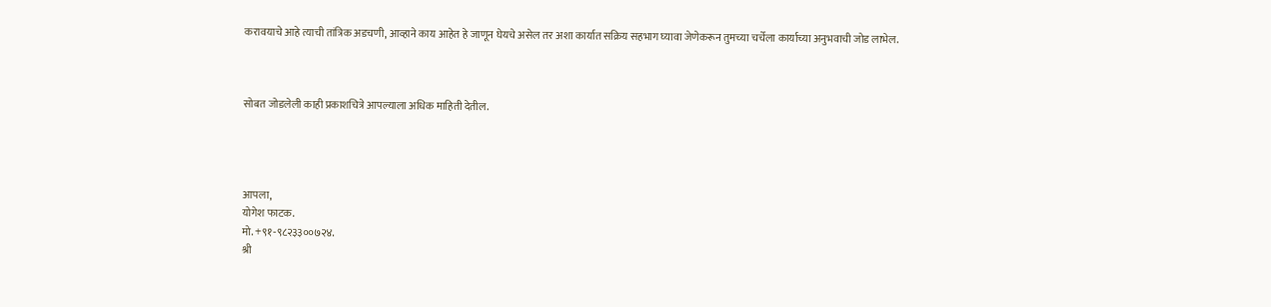करावयाचे आहे त्याची तांत्रिक अडचणी, आव्हाने काय आहेत हे जाणून घेयचे असेल तर अशा कार्यात सक्रिय सहभाग घ्यावा जेणेकरून तुमच्या चर्चेला कार्याच्या अनुभवाची जोड लाभेल.



सोबत जोडलेली काही प्रकाशचित्रे आपल्याला अधिक माहिती देतील.




आपला,
योगेश फाटक.
मो. +९१-९८२३३००७२४.
श्री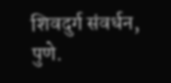शिवदुर्ग संवर्धन, पुणे.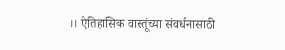।। ऐतिहासिक वास्तूंच्या संवर्धनासाठी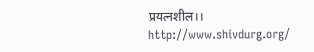प्रयत्नशील।।
http://www.shivdurg.org/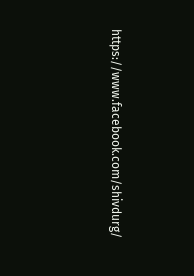https://www.facebook.com/shivdurg/